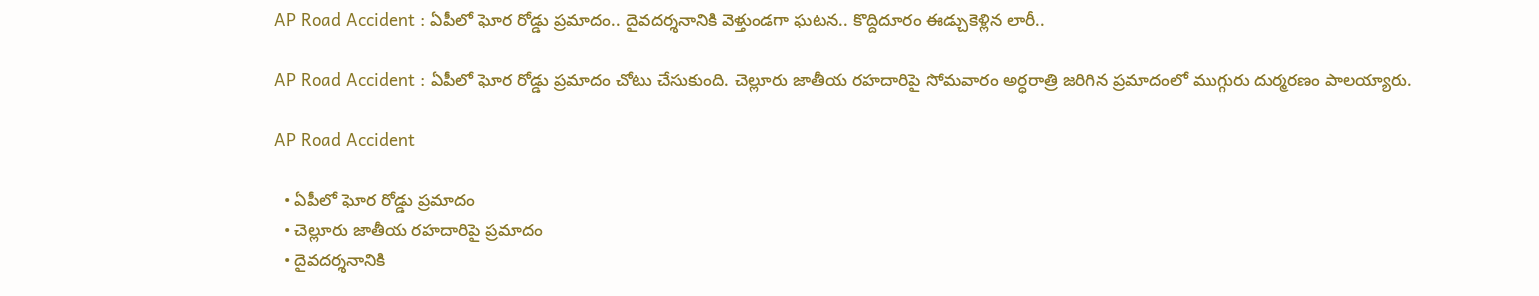AP Road Accident : ఏపీలో ఘోర రోడ్డు ప్రమాదం.. దైవదర్శనానికి వెళ్తుండగా ఘటన.. కొద్దిదూరం ఈడ్చుకెళ్లిన లారీ..

AP Road Accident : ఏపీలో ఘోర రోడ్డు ప్రమాదం చోటు చేసుకుంది. చెల్లూరు జాతీయ రహదారిపై సోమవారం అర్ధరాత్రి జరిగిన ప్రమాదంలో ముగ్గురు దుర్మరణం పాలయ్యారు.

AP Road Accident

  • ఏపీలో ఘోర రోడ్డు ప్రమాదం
  • చెల్లూరు జాతీయ రహదారిపై ప్రమాదం
  • దైవదర్శనానికి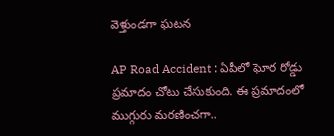వెళ్తుండగా ఘటన

AP Road Accident : ఏపీలో ఘోర రోడ్డు ప్రమాదం చోటు చేసుకుంది. ఈ ప్రమాదంలో ముగ్గురు మరణించగా..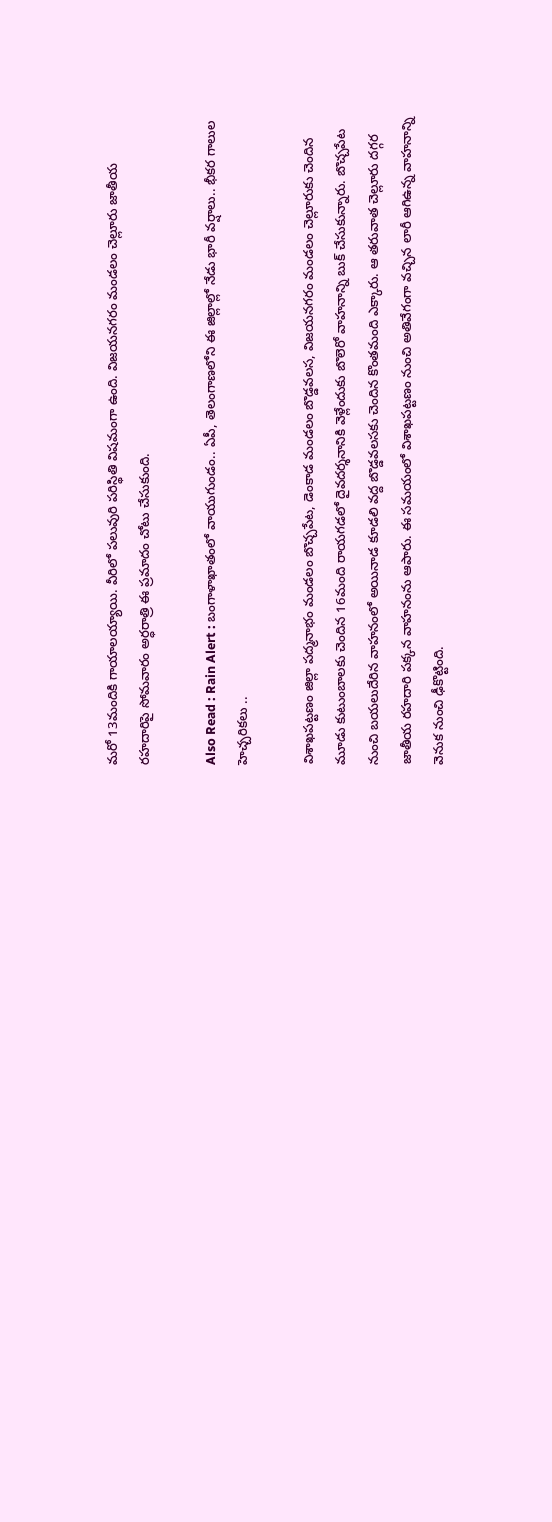మరో 13మందికి గాయాలయ్యాయి. వీరిలో పలువురి పరిస్థితి విషమంగా ఉంది. విజయనగరం మండలం చెల్లూరు జాతీయ రహదారిపై సోమవారం అర్ధరాత్రి ఈ ప్రమాదం చోటు చేసుకుంది.

Also Read : Rain Alert : బంగాళాఖాతంలో వాయుగుండం.. ఏపీ, తెలంగాణలోని ఈ జిల్లాల్లో నేడు భారీ వర్షాలు.. భీకర గాలుల హెచ్చరికలు ..

విశాఖపట్టణం జిల్లా పద్మనాభం మండలం బొచ్చపేట, డెంకాడ మండలం బొడ్డవలస, విజయనగరం మండలం చెల్లూరుకు చెందిన మూడు కుటుంబాలకు చెందిన 16మంది రాయగడలో దైవదర్శనానికి వెళ్లేందుకు బొలెరో వాహనాన్ని బుక్ చేసుకున్నారు. బొచ్చపేట నుంచి బయలుదేరిన వాహనంలో అయినాడ కూడలి వద్ద బొడ్డవలసకు చెందిన కొంతమంది ఎక్కారు. ఆ తరువాత చెల్లూరు దగ్గర జాతీయ రహదారి పక్కన వాహనంను ఆపారు. ఈ సమయంలో విశాఖపట్టణం నుంచి అతివేగంగా వచ్చిన లారీ ఆగిఉన్న వాహనాన్ని వెనుక నుంచి ఢీకొట్టింది.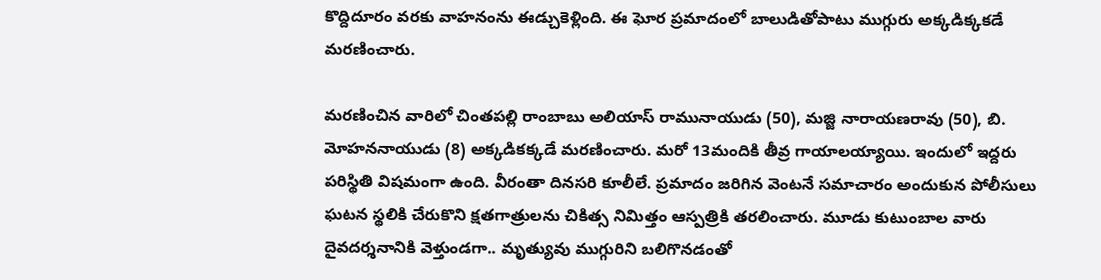కొద్దిదూరం వరకు వాహనంను ఈడ్చుకెళ్లింది. ఈ ఘోర ప్రమాదంలో బాలుడితోపాటు ముగ్గురు అక్కడిక్కకడే మరణించారు.

మరణించిన వారిలో చింతపల్లి రాంబాబు అలియాస్ రామునాయుడు (50), మజ్జి నారాయణరావు (50), బి. మోహననాయుడు (8) అక్కడికక్కడే మరణించారు. మరో 13మందికి తీవ్ర గాయాలయ్యాయి. ఇందులో ఇద్దరు పరిస్థితి విషమంగా ఉంది. వీరంతా దినసరి కూలీలే. ప్రమాదం జరిగిన వెంటనే సమాచారం అందుకున పోలీసులు ఘటన స్థలికి చేరుకొని క్షతగాత్రులను చికిత్స నిమిత్తం ఆస్పత్రికి తరలించారు. మూడు కుటుంబాల వారు దైవదర్శనానికి వెళ్తుండగా.. మృత్యువు ముగ్గురిని బలిగొనడంతో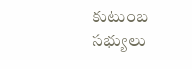కుటుంబ సభ్యులు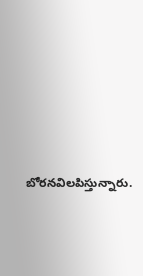బోరనవిలపిస్తున్నారు.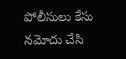పోలీసులు కేసు నమోదు చేసి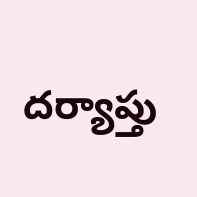దర్యాప్తు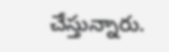చేస్తున్నారు.